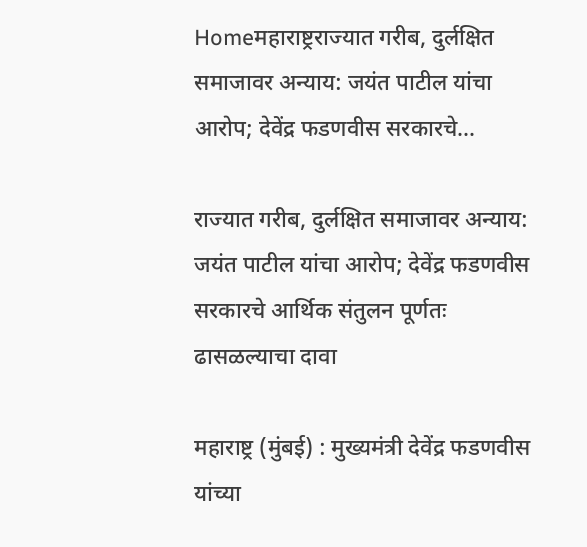Homeमहाराष्ट्रराज्यात गरीब, दुर्लक्षित समाजावर अन्याय: जयंत पाटील यांचा आरोप; देवेंद्र फडणवीस सरकारचे...

राज्यात गरीब, दुर्लक्षित समाजावर अन्याय: जयंत पाटील यांचा आरोप; देवेंद्र फडणवीस सरकारचे आर्थिक संतुलन पूर्णतः ढासळल्याचा दावा

महाराष्ट्र (मुंबई) : मुख्यमंत्री देवेंद्र फडणवीस यांच्या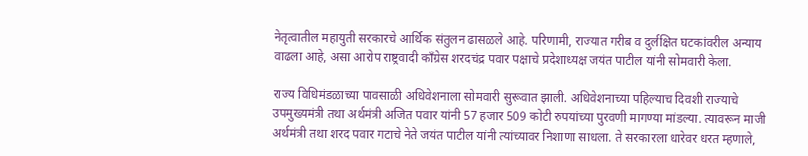नेतृत्वातील महायुती सरकारचे आर्थिक संतुलन ढासळले आहे. परिणामी, राज्यात गरीब व दुर्लक्षित घटकांवरील अन्याय वाढला आहे, असा आरोप राष्ट्रवादी काँग्रेस शरदचंद्र पवार पक्षाचे प्रदेशाध्यक्ष जयंत पाटील यांनी सोमवारी केला.

राज्य विधिमंडळाच्या पावसाळी अधिवेशनाला सोमवारी सुरूवात झाली. अधिवेशनाच्या पहिल्याच दिवशी राज्याचे उपमुख्यमंत्री तथा अर्थमंत्री अजित पवार यांनी 57 हजार 509 कोटी रुपयांच्या पुरवणी मागण्या मांडल्या. त्यावरून माजी अर्थमंत्री तथा शरद पवार गटाचे नेते जयंत पाटील यांनी त्यांच्यावर निशाणा साधला. ते सरकारला धारेवर धरत म्हणाले,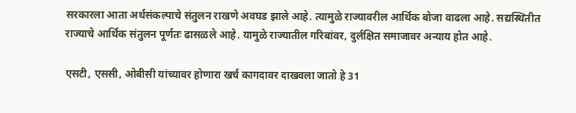सरकारला आता अर्थसंकल्पाचे संतुलन राखणे अवघड झाले आहे. त्यामुळे राज्यावरील आर्थिक बोजा वाढला आहे. सद्यस्थितीत राज्याचे आर्थिक संतुलन पूर्णतः ढासळले आहे. यामुळे राज्यातील गरिबांवर, दुर्लक्षित समाजावर अन्याय होत आहे.

एसटी, एससी, ओबीसी यांच्यावर होणारा खर्च कागदावर दाखवला जातो हे 31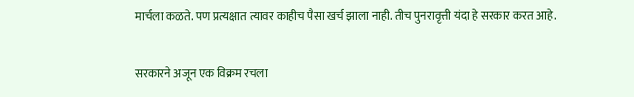मार्चला कळते. पण प्रत्यक्षात त्यावर काहीच पैसा खर्च झाला नाही. तीच पुनरावृत्ती यंदा हे सरकार करत आहे.

सरकारने अजून एक विक्रम रचला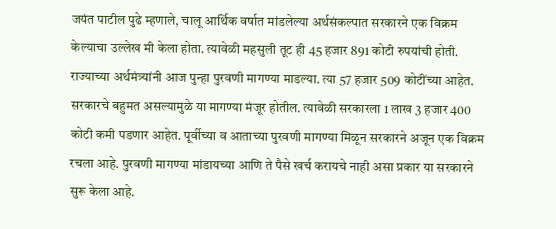जयंत पाटील पुढे म्हणाले, चालू आर्थिक वर्षात मांडलेल्या अर्थसंकल्पात सरकारने एक विक्रम केल्याचा उल्लेख मी केला होता. त्यावेळी महसुली तूट ही 45 हजार 891 कोटी रुपयांची होती. राज्याच्या अर्थमंत्र्यांनी आज पुन्हा पुरवणी मागण्या माडल्या. त्या 57 हजार 509 कोटींच्या आहेत. सरकारचे बहुमत असल्यामुळे या मागण्या मंजूर होतील. त्यावेळी सरकारला 1 लाख 3 हजार 400 कोटी कमी पडणार आहेत. पूर्वीच्या व आताच्या पुरवणी मागण्या मिळून सरकारने अजून एक विक्रम रचला आहे. पुरवणी मागण्या मांडायच्या आणि ते पैसे खर्च करायचे नाही असा प्रकार या सरकारने सुरू केला आहे.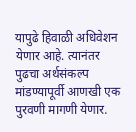यापुढे हिवाळी अधिवेशन येणार आहे. त्यानंतर पुढचा अर्थसंकल्प मांडण्यापूर्वी आणखी एक पुरवणी मागणी येणार.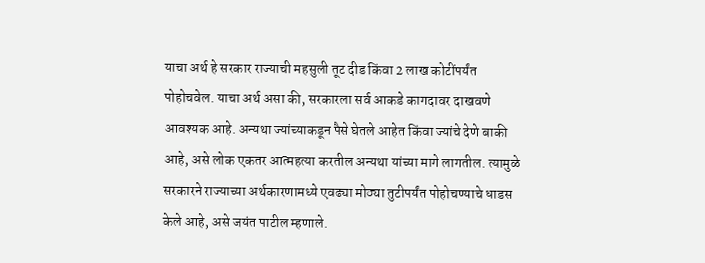याचा अर्थ हे सरकार राज्याची महसुली तूट दीड किंवा 2 लाख कोटींपर्यंत पोहोचवेल. याचा अर्थ असा की, सरकारला सर्व आकडे कागदावर दाखवणे आवश्यक आहे. अन्यथा ज्यांच्याकडून पैसे घेतले आहेत किंवा ज्यांचे देणे बाकी आहे, असे लोक एकतर आत्महत्या करतील अन्यथा यांच्या मागे लागतील. त्यामुळे सरकारने राज्याच्या अर्थकारणामध्ये एवढ्या मोठ्या तुटीपर्यंत पोहोचण्याचे धाडस केले आहे, असे जयंत पाटील म्हणाले.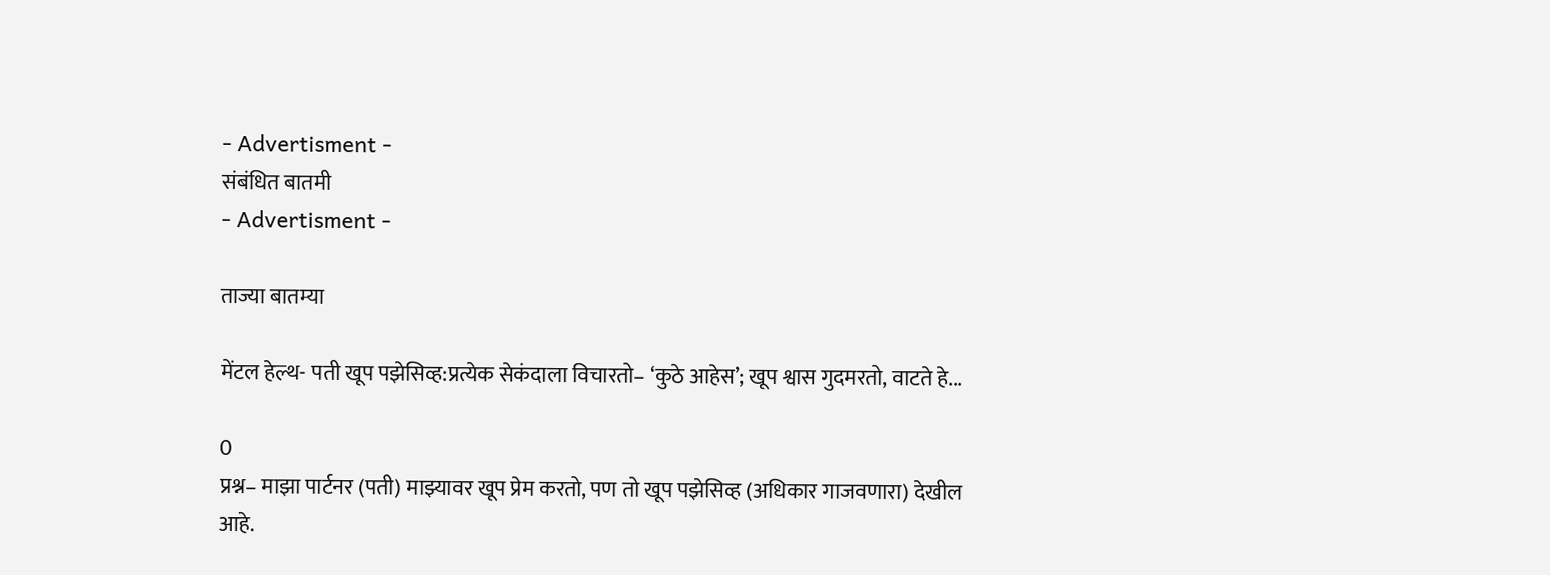- Advertisment -
संबंधित बातमी
- Advertisment -

ताज्या बातम्या

मेंटल हेल्थ- पती खूप पझेसिव्ह:प्रत्येक सेकंदाला विचारतो– ‘कुठे आहेस’; खूप श्वास गुदमरतो, वाटते हे...

0
प्रश्न– माझा पार्टनर (पती) माझ्यावर खूप प्रेम करतो, पण तो खूप पझेसिव्ह (अधिकार गाजवणारा) देखील आहे.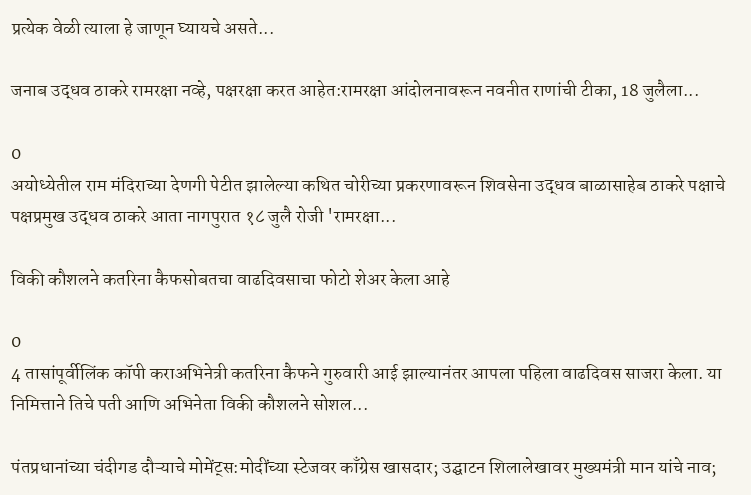प्रत्येक वेळी त्याला हे जाणून घ्यायचे असते...

जनाब उद्धव ठाकरे रामरक्षा नव्हे, पक्षरक्षा करत आहेत:रामरक्षा आंदोलनावरून नवनीत राणांची टीका, 18 जुलैला...

0
अयोध्येतील राम मंदिराच्या देणगी पेटीत झालेल्या कथित चोरीच्या प्रकरणावरून शिवसेना उद्धव बाळासाहेब ठाकरे पक्षाचे पक्षप्रमुख उद्धव ठाकरे आता नागपुरात १८ जुलै रोजी 'रामरक्षा...

विकी कौशलने कतरिना कैफसोबतचा वाढदिवसाचा फोटो शेअर केला आहे

0
4 तासांपूर्वीलिंक कॉपी कराअभिनेत्री कतरिना कैफने गुरुवारी आई झाल्यानंतर आपला पहिला वाढदिवस साजरा केला. या निमित्ताने तिचे पती आणि अभिनेता विकी कौशलने सोशल...

पंतप्रधानांच्या चंदीगड दौऱ्याचे मोमेंट्स:मोदींच्या स्टेजवर काँग्रेस खासदार; उद्घाटन शिलालेखावर मुख्यमंत्री मान यांचे नाव;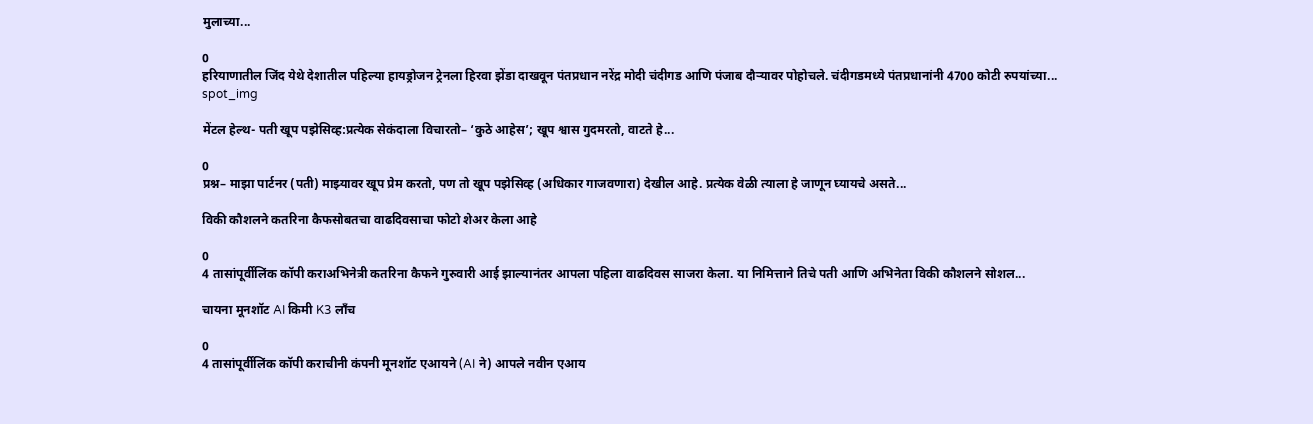मुलाच्या...

0
हरियाणातील जिंद येथे देशातील पहिल्या हायड्रोजन ट्रेनला हिरवा झेंडा दाखवून पंतप्रधान नरेंद्र मोदी चंदीगड आणि पंजाब दौऱ्यावर पोहोचले. चंदीगडमध्ये पंतप्रधानांनी 4700 कोटी रुपयांच्या...
spot_img

मेंटल हेल्थ- पती खूप पझेसिव्ह:प्रत्येक सेकंदाला विचारतो– ‘कुठे आहेस’; खूप श्वास गुदमरतो, वाटते हे...

0
प्रश्न– माझा पार्टनर (पती) माझ्यावर खूप प्रेम करतो, पण तो खूप पझेसिव्ह (अधिकार गाजवणारा) देखील आहे. प्रत्येक वेळी त्याला हे जाणून घ्यायचे असते...

विकी कौशलने कतरिना कैफसोबतचा वाढदिवसाचा फोटो शेअर केला आहे

0
4 तासांपूर्वीलिंक कॉपी कराअभिनेत्री कतरिना कैफने गुरुवारी आई झाल्यानंतर आपला पहिला वाढदिवस साजरा केला. या निमित्ताने तिचे पती आणि अभिनेता विकी कौशलने सोशल...

चायना मूनशॉट AI किमी K3 लाँच

0
4 तासांपूर्वीलिंक कॉपी कराचीनी कंपनी मूनशॉट एआयने (AI ने) आपले नवीन एआय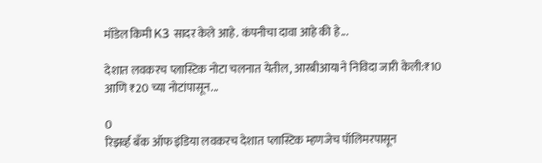मॉडेल किमी K3 सादर केले आहे. कंपनीचा दावा आहे की हे...

देशात लवकरच प्लास्टिक नोटा चलनात येतील, आरबीआयIने निविदा जारी केली:₹10 आणि ₹20 च्या नोटांपासून...

0
रिझर्व्ह बँक ऑफ इंडिया लवकरच देशात प्लास्टिक म्हणजेच पॉलिमरपासून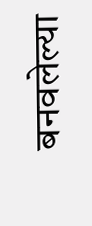बनवलेल्या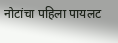नोटांचा पहिला पायलट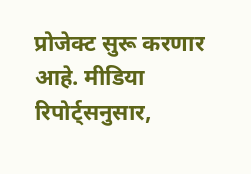प्रोजेक्ट सुरू करणार आहे. मीडिया रिपोर्ट्सनुसार,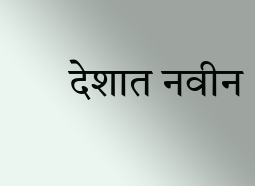देशात नवीन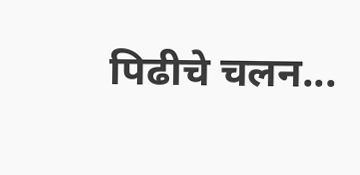पिढीचे चलन...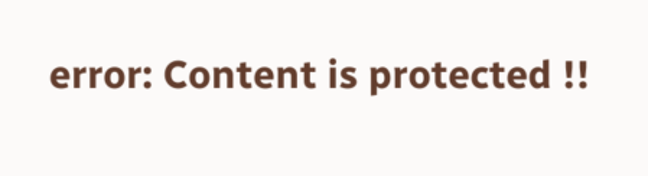error: Content is protected !!